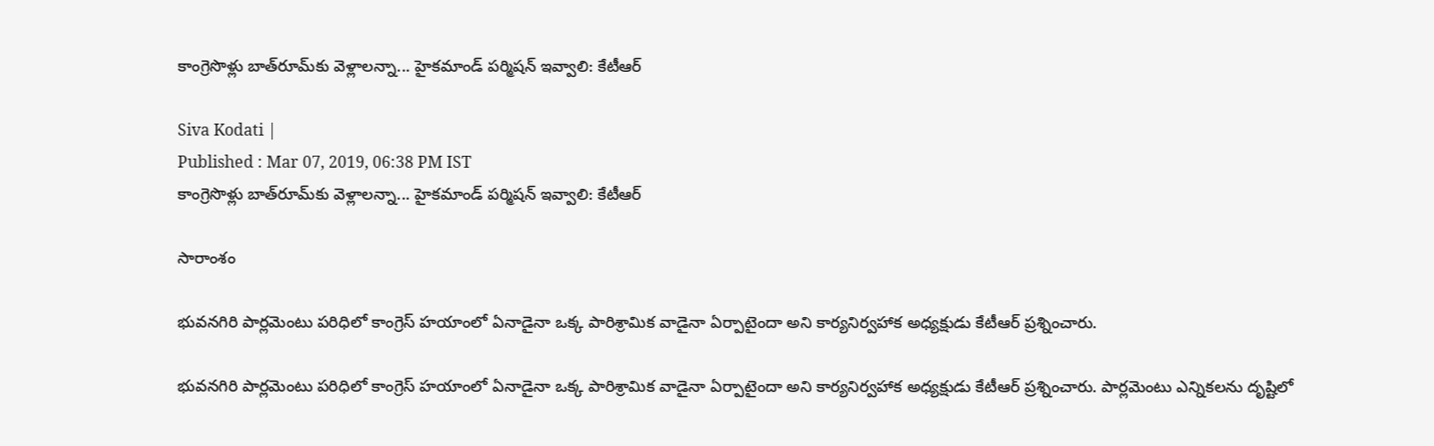కాంగ్రెసొళ్లు బాత్‌రూమ్‌కు వెళ్లాలన్నా... హైకమాండ్ పర్మిషన్ ఇవ్వాలి: కేటీఆర్

Siva Kodati |
Published : Mar 07, 2019, 06:38 PM IST
కాంగ్రెసొళ్లు బాత్‌రూమ్‌కు వెళ్లాలన్నా... హైకమాండ్ పర్మిషన్ ఇవ్వాలి: కేటీఆర్

సారాంశం

భువనగిరి పార్లమెంటు పరిధిలో కాంగ్రెస్ హయాంలో ఏనాడైనా ఒక్క పారిశ్రామిక వాడైనా ఏర్పాటైందా అని కార్యనిర్వహాక అధ్యక్షుడు కేటీఆర్ ప్రశ్నించారు.

భువనగిరి పార్లమెంటు పరిధిలో కాంగ్రెస్ హయాంలో ఏనాడైనా ఒక్క పారిశ్రామిక వాడైనా ఏర్పాటైందా అని కార్యనిర్వహాక అధ్యక్షుడు కేటీఆర్ ప్రశ్నించారు. పార్లమెంటు ఎన్నికలను దృష్టిలో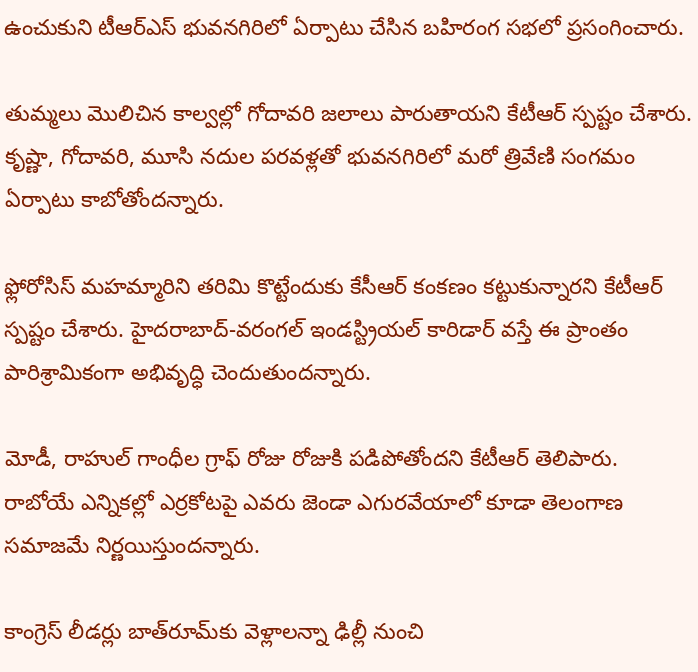ఉంచుకుని టీఆర్ఎస్ భువనగిరిలో ఏర్పాటు చేసిన బహిరంగ సభలో ప్రసంగించారు.

తుమ్మలు మొలిచిన కాల్వల్లో గోదావరి జలాలు పారుతాయని కేటీఆర్ స్పష్టం చేశారు. కృష్ణా, గోదావరి, మూసి నదుల పరవళ్లతో భువనగిరిలో మరో త్రివేణి సంగమం ఏర్పాటు కాబోతోందన్నారు.

ఫ్లోరోసిస్ మహమ్మారిని తరిమి కొట్టేందుకు కేసీఆర్ కంకణం కట్టుకున్నారని కేటీఆర్ స్పష్టం చేశారు. హైదరాబాద్-వరంగల్ ఇండస్ట్రియల్ కారిడార్ వస్తే ఈ ప్రాంతం పారిశ్రామికంగా అభివృద్ధి చెందుతుందన్నారు.

మోడీ, రాహుల్ గాంధీల గ్రాఫ్ రోజు రోజుకి పడిపోతోందని కేటీఆర్ తెలిపారు. రాబోయే ఎన్నికల్లో ఎర్రకోటపై ఎవరు జెండా ఎగురవేయాలో కూడా తెలంగాణ సమాజమే నిర్ణయిస్తుందన్నారు.

కాంగ్రెస్ లీడర్లు బాత్‌రూమ్‌కు వెళ్లాలన్నా ఢిల్లీ నుంచి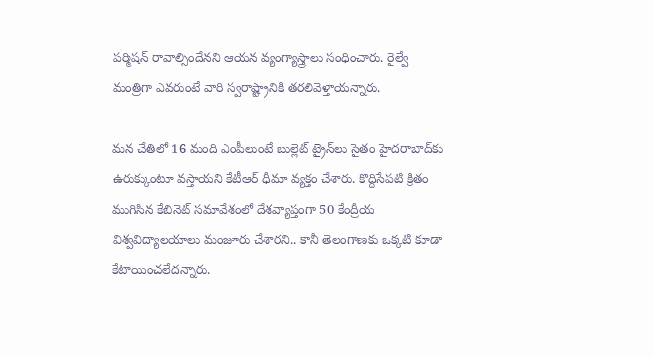పర్మిషన్ రావాల్సిందేనని ఆయన వ్యంగ్యాస్త్రాలు సంధించారు. రైల్వే మంత్రిగా ఎవరుంటే వారి స్వరాష్ట్రానికి తరలివెళ్తాయన్నారు.

మన చేతిలో 16 మంది ఎంపీలుంటే బుల్లెట్ ట్రైన్‌లు సైతం హైదరాబాద్‌కు ఉరుక్కుంటూ వస్తాయని కేటీఆర్ ధీమా వ్యక్తం చేశారు. కొద్దిసేపటి క్రితం ముగిసిన కేబినెట్ సమావేశంలో దేశవ్యాప్తంగా 50 కేంద్రీయ విశ్వవిద్యాలయాలు మంజూరు చేశారని.. కానీ తెలంగాణకు ఒక్కటి కూడా కేటాయించలేదన్నారు.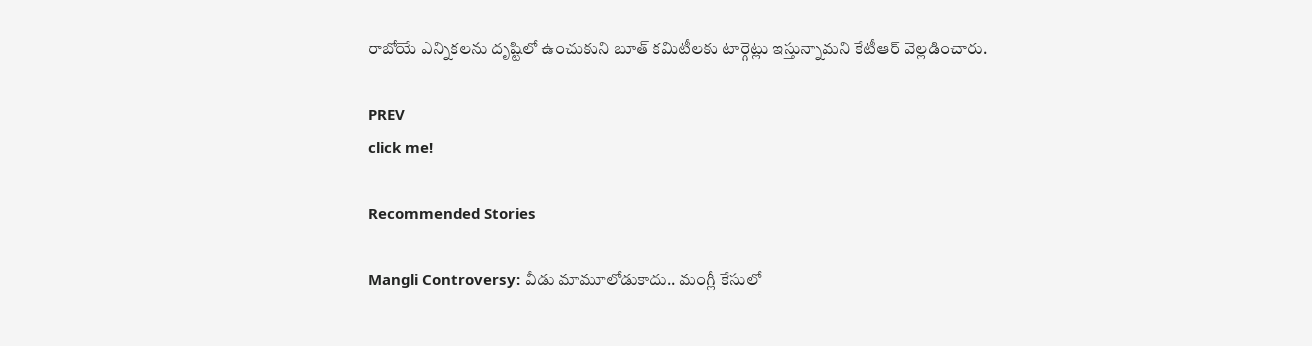రాబోయే ఎన్నికలను దృష్టిలో ఉంచుకుని బూత్‌ కమిటీలకు టార్గెట్లు ఇస్తున్నామని కేటీఆర్ వెల్లడించారు.

PREV
click me!

Recommended Stories

Mangli Controversy: వీడు మామూలోడుకాదు.. మంగ్లీ కేసులో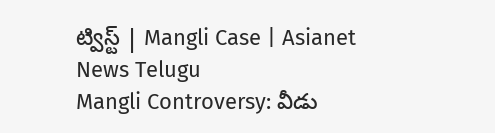ట్విస్ట్ | Mangli Case | Asianet News Telugu
Mangli Controversy: వీడు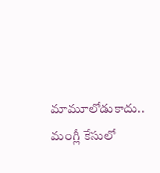మామూలోడుకాదు.. మంగ్లీ కేసులో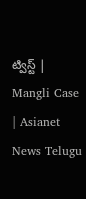ట్విస్ట్ | Mangli Case | Asianet News Telugu